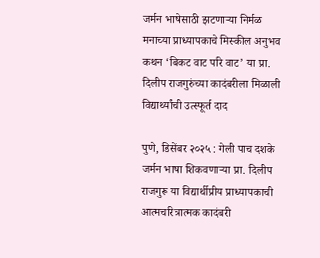जर्मन भाषेसाठी झटणाऱ्या निर्मळ मनाच्या प्राध्यापकाचे मिस्कील अनुभव कथन ‌‘बिकट वाट परि वाट‌’ या प्रा. दिलीप राजगुरुंच्या कादंबरीला मिळाली विद्यार्थ्यांची उत्स्फूर्त दाद

पुणे, डिसेंबर २०२५ : गेली पाच दशके जर्मन भाषा शिकवणाऱ्या प्रा. दिलीप राजगुरू या विद्यार्थीप्रीय प्राध्यापकाची आत्मचरित्रात्मक कादंबरी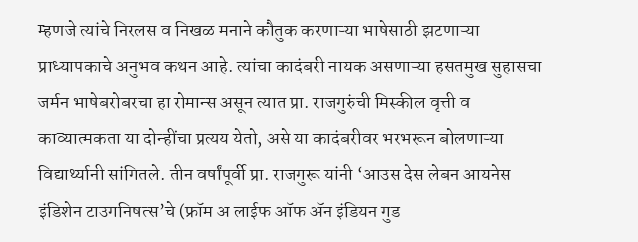म्हणजे त्यांचे निरलस व निखळ मनाने कौतुक करणाऱ्या भाषेसाठी झटणाऱ्या प्राध्यापकाचे अनुभव कथन आहे. त्यांचा कादंबरी नायक असणाऱ्या हसतमुख सुहासचा जर्मन भाषेबरोबरचा हा रोमान्स असून त्यात प्रा. राजगुरुंची मिस्कील वृत्ती व काव्यात्मकता या दोन्हींचा प्रत्यय येतो, असे या कादंबरीवर भरभरून बोलणाऱ्या विद्यार्थ्यानी सांगितले. तीन वर्षांपूर्वी प्रा. राजगुरू यांनी ‌‘आउस देस लेबन आयनेस इंडिशेन टाउगनिषत्स‌’चे (फ्रॉम अ लाईफ ऑफ ॲन इंडियन गुड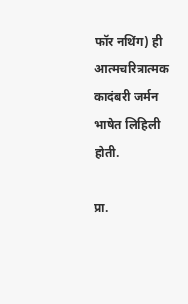फॉर नथिंग) ही आत्मचरित्रात्मक कादंबरी जर्मन भाषेत लिहिली होती.

प्रा.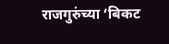राजगुरुंच्या ‌‘बिकट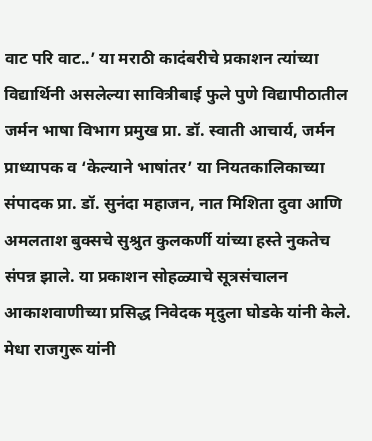वाट परि वाट..’ या मराठी कादंबरीचे प्रकाशन त्यांच्या विद्यार्थिनी असलेल्या सावित्रीबाई फुले पुणे विद्यापीठातील जर्मन भाषा विभाग प्रमुख प्रा. डॉ. स्वाती आचार्य, जर्मन प्राध्यापक व ‌‘केल्याने भाषांतर‌’ या नियतकालिकाच्या संपादक प्रा. डॉ. सुनंदा महाजन, नात मिशिता दुवा आणि अमलताश बुक्सचे सुश्रुत कुलकर्णी यांच्या हस्ते नुकतेच संपन्न झाले. या प्रकाशन सोहळ्याचे सूत्रसंचालन आकाशवाणीच्या प्रसिद्ध निवेदक मृदुला घोडके यांनी केले. मेधा राजगुरू यांनी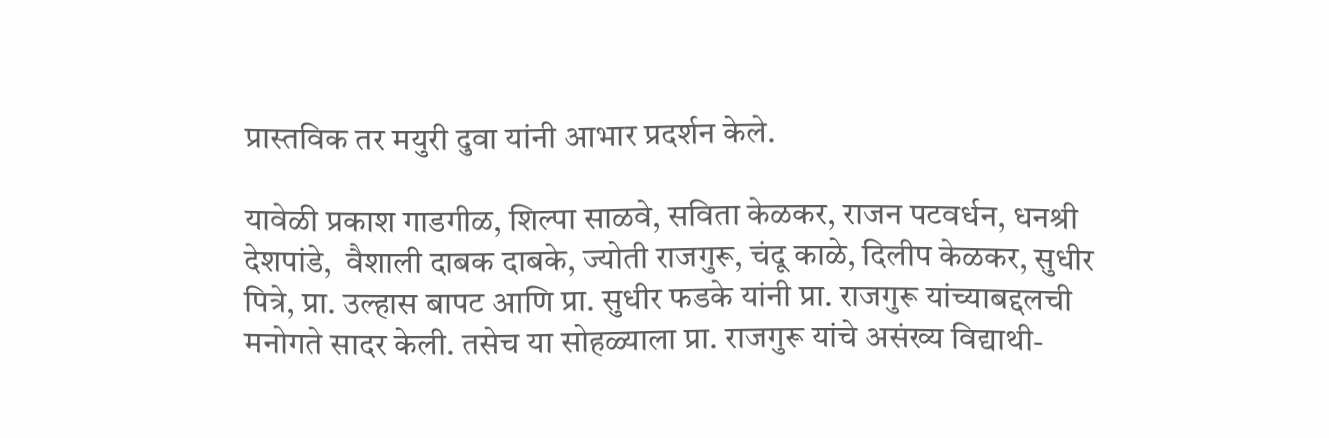प्रास्तविक तर मयुरी दुवा यांनी आभार प्रदर्शन केले.

यावेळी प्रकाश गाडगीळ, शिल्पा साळवे, सविता केळकर, राजन पटवर्धन, धनश्री देशपांडे,  वैशाली दाबक दाबके, ज्योती राजगुरू, चंदू काळे, दिलीप केळकर, सुधीर पित्रे, प्रा. उल्हास बापट आणि प्रा. सुधीर फडके यांनी प्रा. राजगुरू यांच्याबद्दलची मनोगते सादर केली. तसेच या सोहळ्याला प्रा. राजगुरू यांचे असंख्य विद्याथी-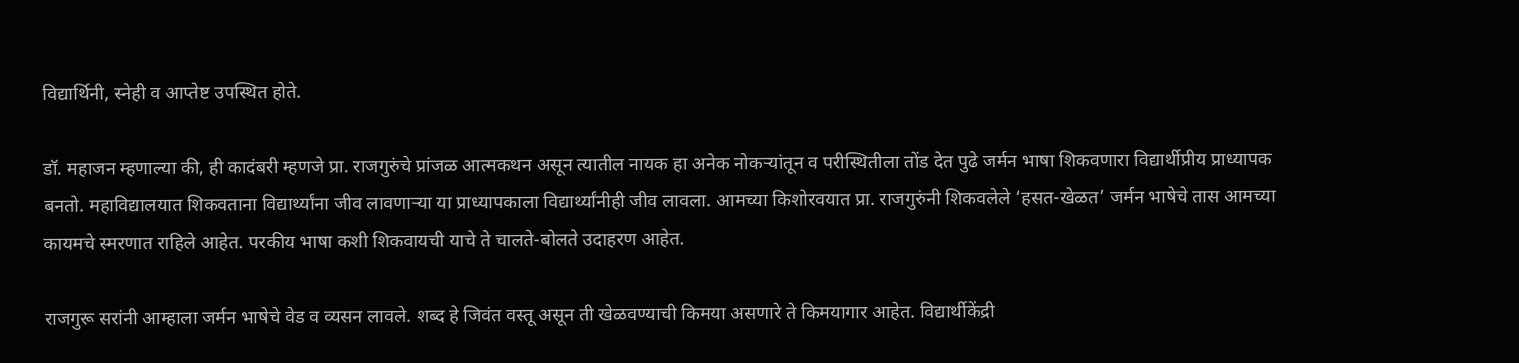विद्यार्थिनी, स्नेही व आप्तेष्ट उपस्थित होते.

डॉ. महाजन म्हणाल्या की, ही कादंबरी म्हणजे प्रा. राजगुरुंचे प्रांजळ आत्मकथन असून त्यातील नायक हा अनेक नोकऱ्यांतून व परीस्थितीला तोंड देत पुढे जर्मन भाषा शिकवणारा विद्यार्थीप्रीय प्राध्यापक बनतो. महाविद्यालयात शिकवताना विद्यार्थ्यांना जीव लावणाऱ्या या प्राध्यापकाला विद्यार्थ्यांनीही जीव लावला. आमच्या किशोरवयात प्रा. राजगुरुंनी शिकवलेले ‌‘हसत-खेळत‌’ जर्मन भाषेचे तास आमच्या कायमचे स्मरणात राहिले आहेत. परकीय भाषा कशी शिकवायची याचे ते चालते-बोलते उदाहरण आहेत.

राजगुरू सरांनी आम्हाला जर्मन भाषेचे वेड व व्यसन लावले. शब्द हे जिवंत वस्तू असून ती खेळवण्याची किमया असणारे ते किमयागार आहेत. विद्यार्थीकेंद्री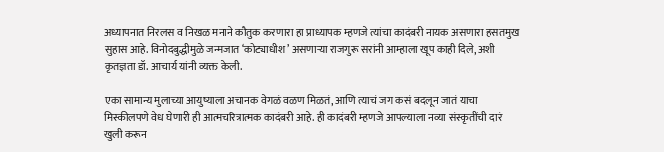अध्यापनात निरलस व निखळ मनाने कौतुक करणारा हा प्राध्यापक म्हणजे त्यांचा कादंबरी नायक असणारा हसतमुख सुहास आहे. विनोदबुद्धीमुळे जन्मजात ‌‘कोट्याधीश‌’ असणाऱ्या राजगुरू सरांनी आम्हाला खूप काही दिले, अशी कृतज्ञता डॉ. आचार्य यांनी व्यक्त केली.

एका सामान्य मुलाच्या आयुष्याला अचानक वेगळं वळण मिळतं, आणि त्याचं जग कसं बदलून जातं याचा मिस्कीलपणे वेध घेणारी ही आत्मचरित्रात्मक कादंबरी आहे. ही कादंबरी म्हणजे आपल्याला नव्या संस्कृतींची दारं खुली करून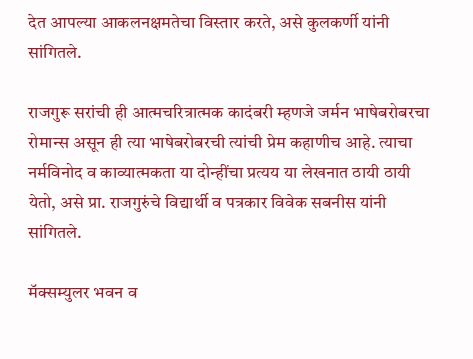देत आपल्या आकलनक्षमतेचा विस्तार करते, असे कुलकर्णी यांनी सांगितले.

राजगुरू सरांची ही आत्मचरित्रात्मक कादंबरी म्हणजे जर्मन भाषेबरोबरचा रोमान्स असून ही त्या भाषेबरोबरची त्यांची प्रेम कहाणीच आहे. त्याचा नर्मविनोद व काव्यात्मकता या दोन्हींचा प्रत्यय या लेखनात ठायी ठायी येतो, असे प्रा. राजगुरुंचे विद्यार्थी व पत्रकार विवेक सबनीस यांनी सांगितले.

मॅक्सम्युलर भवन व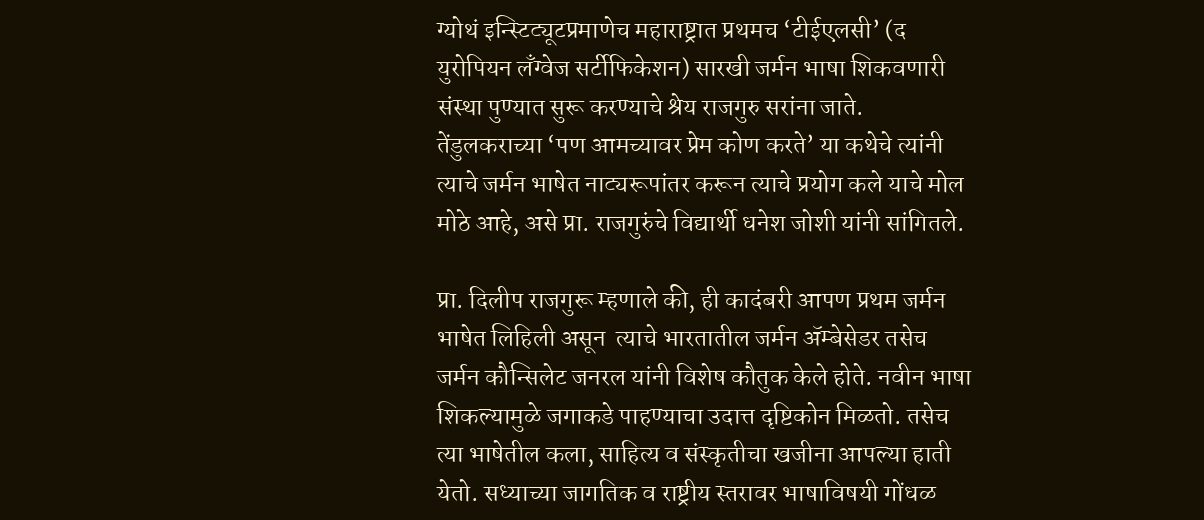ग्योथं इन्स्टिट्यूटप्रमाणेच महाराष्ट्रात प्रथमच ‌‘टीईएलसी‌’ (द युरोपियन लँग्वेज सर्टीफिकेशन) सारखी जर्मन भाषा शिकवणारी संस्था पुण्यात सुरू करण्याचे श्रेय राजगुरु सरांना जाते.  तेंडुलकराच्या ‌‘पण आमच्यावर प्रेम कोण करते‌’ या कथेचे त्यांनी त्याचे जर्मन भाषेत नाट्यरूपांतर करून त्याचे प्रयोग कले याचे मोल मोठे आहे, असे प्रा. राजगुरुंचे विद्यार्थी धनेश जोशी यांनी सांगितले.

प्रा. दिलीप राजगुरू म्हणाले की, ही कादंबरी आपण प्रथम जर्मन भाषेत लिहिली असून  त्याचे भारतातील जर्मन ॲम्बेसेडर तसेच जर्मन कौन्सिलेट जनरल यांनी विशेष कौतुक केले होते. नवीन भाषा शिकल्यामुळे जगाकडे पाहण्याचा उदात्त दृष्टिकोन मिळतो. तसेच त्या भाषेतील कला, साहित्य व संस्कृतीचा खजीना आपल्या हाती येतो. सध्याच्या जागतिक व राष्ट्रीय स्तरावर भाषाविषयी गोंधळ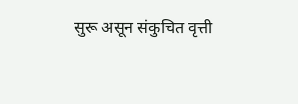सुरू असून संकुचित वृत्ती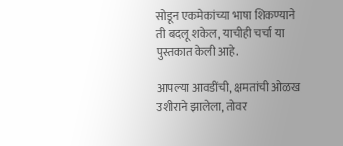सोडून एकमेकांच्या भाषा शिकण्याने ती बदलू शकेल, याचीही चर्चा या पुस्तकात केली आहे.

आपल्या आवडींची, क्षमतांची ओळख उशीराने झालेला, तोवर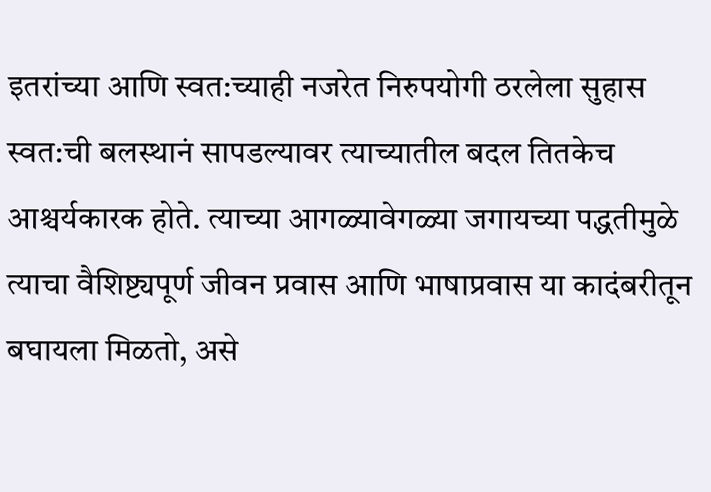इतरांच्या आणि स्वत:च्याही नजरेत निरुपयोगी ठरलेला सुहास स्वत:ची बलस्थानं सापडल्यावर त्याच्यातील बदल तितकेच आश्चर्यकारक होते. त्याच्या आगळ्यावेगळ्या जगायच्या पद्धतीमुळे त्याचा वैशिष्ट्यपूर्ण जीवन प्रवास आणि भाषाप्रवास या कादंबरीतून बघायला मिळतो, असे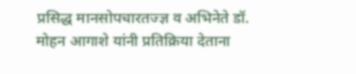प्रसिद्ध मानसोपचारतज्ज्ञ व अभिनेते डॉ. मोहन आगाशे यांनी प्रतिक्रिया देताना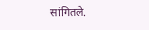सांगितले.